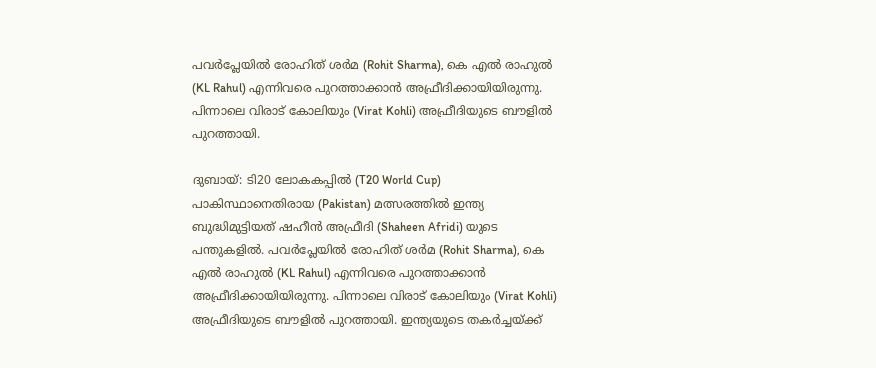പവര്‍പ്ലേയില്‍ രോഹിത് ശര്‍മ (Rohit Sharma), കെ എല്‍ രാഹുല്‍ (KL Rahul) എന്നിവരെ പുറത്താക്കാന്‍ അഫ്രീദിക്കായിയിരുന്നു. പിന്നാലെ വിരാട് കോലിയും (Virat Kohli) അഫ്രീദിയുടെ ബൗളില്‍ പുറത്തായി.

ദുബായ്: ടി20 ലോകകപ്പില്‍ (T20 World Cup) പാകിസ്ഥാനെതിരായ (Pakistan) മത്സരത്തില്‍ ഇന്ത്യ ബുദ്ധിമുട്ടിയത് ഷഹീന്‍ അഫ്രീദി (Shaheen Afridi) യുടെ പന്തുകളില്‍. പവര്‍പ്ലേയില്‍ രോഹിത് ശര്‍മ (Rohit Sharma), കെ എല്‍ രാഹുല്‍ (KL Rahul) എന്നിവരെ പുറത്താക്കാന്‍ അഫ്രീദിക്കായിയിരുന്നു. പിന്നാലെ വിരാട് കോലിയും (Virat Kohli) അഫ്രീദിയുടെ ബൗളില്‍ പുറത്തായി. ഇന്ത്യയുടെ തകര്‍ച്ചയ്ക്ക്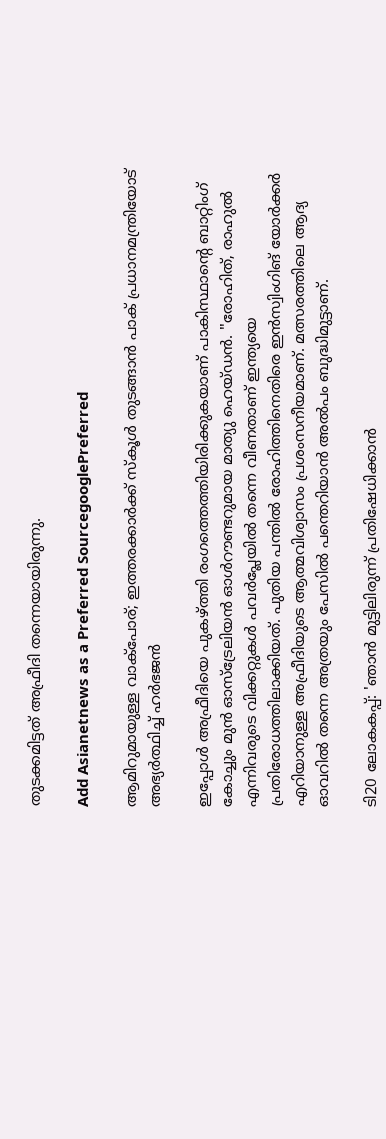തുടക്കമിട്ടത് അഫ്രീദി തന്നെയായിരുന്നു.

Add Asianetnews as a Preferred SourcegooglePreferred

ആമിറുമായുള്ള വാക്‌പോര്; ഇത്തരക്കാര്‍ക്ക് സ്‌കൂള്‍ തുടങ്ങാന്‍ പാക് പ്രധാനമന്ത്രിയോട് അഭ്യര്‍ത്ഥിച്ച് ഹര്‍ഭജന്‍

ഇപ്പോള്‍ അഫ്രീദിയെ പുകഴ്ത്തി രംഗത്തെത്തിയിരിക്കുകയാണ് പാകിസ്ഥാന്റെ ബാറ്റിംഗ് കോച്ചും മുന്‍ ഓസ്‌ട്രേലിയന്‍ ഓള്‍റൗണ്ടറുമായ മാത്യു ഹെയ്ഡന്‍. ''രോഹിത്, രാഹുല്‍ എന്നിവരുടെ വിക്കറ്റുകള്‍ പവര്‍പ്ലേയില്‍ തന്നെ വീണതാണ് ഇന്ത്യയെ പ്രതിരോധത്തിലാക്കിയത്. പുതിയ പന്തില്‍ രോഹിത്തിനെതിരെ ഇന്‍സ്വിംഗിങ് യോര്‍ക്കര്‍ എറിയാനുള്ള അഫ്രീദിയുടെ ആത്മവിശ്വാസം പ്രശംസനീയമാണ്. മത്സരത്തിലെ ആദ്യ ഓവറില്‍ തന്നെ അത്രയും പേസില്‍ പന്തെറിയാന്‍ അല്‍പം ബുദ്ധിമുട്ടാണ്.

ടി20 ലോകകപ്പ്: 'ഞാന്‍ മുട്ടിലിരുന്ന് പ്രതിഷേധിക്കാന്‍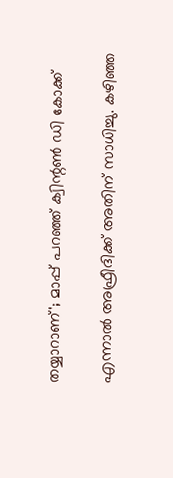തയ്യാറാണ്'; മാപ്പ് പറഞ്ഞ് ക്വിന്റണ്‍ ഡി കോക്ക്

എന്നാല്‍ അഫ്രീദിക്ക് അതിന് സാധിച്ചു. കഴിഞ്ഞ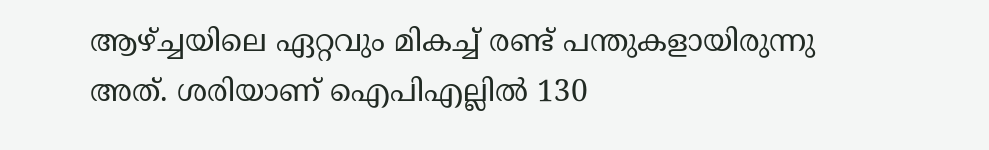ആഴ്ച്ചയിലെ ഏറ്റവും മികച്ച് രണ്ട് പന്തുകളായിരുന്നു അത്. ശരിയാണ് ഐപിഎല്ലില്‍ 130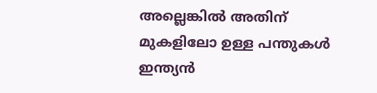അല്ലെങ്കില്‍ അതിന് മുകളിലോ ഉള്ള പന്തുകള്‍ ഇന്ത്യന്‍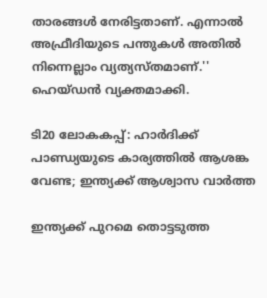താരങ്ങള്‍ നേരിട്ടതാണ്. എന്നാല്‍ അഫ്രീദിയുടെ പന്തുകള്‍ അതില്‍ നിന്നെല്ലാം വ്യത്യസ്തമാണ്.'' ഹെയ്ഡന്‍ വ്യക്തമാക്കി.

ടി20 ലോകകപ്പ്: ഹാര്‍ദിക്ക് പാണ്ഡ്യയുടെ കാര്യത്തില്‍ ആശങ്ക വേണ്ട; ഇന്ത്യക്ക് ആശ്വാസ വാര്‍ത്ത

ഇന്ത്യക്ക് പുറമെ തൊട്ടടുത്ത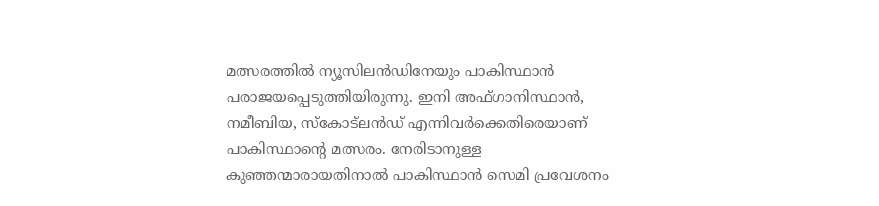മത്സരത്തില്‍ ന്യൂസിലന്‍ഡിനേയും പാകിസ്ഥാന്‍ പരാജയപ്പെടുത്തിയിരുന്നു. ഇനി അഫ്ഗാനിസ്ഥാന്‍, നമീബിയ, സ്‌കോട്‌ലന്‍ഡ് എന്നിവര്‍ക്കെതിരെയാണ് പാകിസ്ഥാന്റെ മത്സരം. നേരിടാനുള്ള കുഞ്ഞന്മാരായതിനാല്‍ പാകിസ്ഥാന്‍ സെമി പ്രവേശനം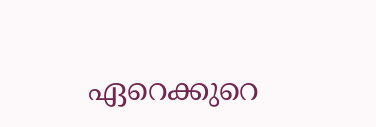ഏറെക്കുറെ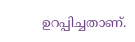ഉറപ്പിച്ചതാണ്.